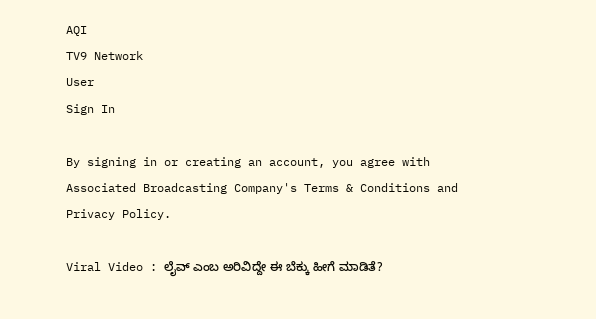AQI
TV9 Network
User
Sign In

By signing in or creating an account, you agree with Associated Broadcasting Company's Terms & Conditions and Privacy Policy.

Viral Video : ಲೈವ್ ಎಂಬ ಅರಿವಿದ್ದೇ ಈ ಬೆಕ್ಕು ಹೀಗೆ ಮಾಡಿತೆ?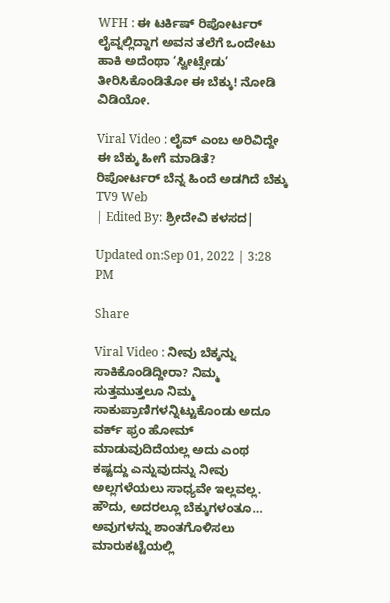WFH : ಈ ಟರ್ಕಿಷ್ ರಿಪೋರ್ಟರ್ ಲೈವ್ನಲ್ಲಿದ್ದಾಗ ಅವನ ತಲೆಗೆ ಒಂದೇಟು ಹಾಕಿ ಅದೆಂಥಾ ‘ಸ್ವೀಟ್ಸೇಡು’ ತೀರಿಸಿಕೊಂಡಿತೋ ಈ ಬೆಕ್ಕು! ನೋಡಿ ವಿಡಿಯೋ.

Viral Video : ಲೈವ್ ಎಂಬ ಅರಿವಿದ್ದೇ ಈ ಬೆಕ್ಕು ಹೀಗೆ ಮಾಡಿತೆ?
ರಿಪೋರ್ಟರ್ ಬೆನ್ನ ಹಿಂದೆ ಅಡಗಿದೆ ಬೆಕ್ಕು
TV9 Web
| Edited By: ಶ್ರೀದೇವಿ ಕಳಸದ|

Updated on:Sep 01, 2022 | 3:28 PM

Share

Viral Video : ನೀವು ಬೆಕ್ಕನ್ನು ಸಾಕಿಕೊಂಡಿದ್ದೀರಾ? ನಿಮ್ಮ ಸುತ್ತಮುತ್ತಲೂ ನಿಮ್ಮ ಸಾಕುಪ್ರಾಣಿಗಳನ್ನಿಟ್ಟುಕೊಂಡು ಅದೂ ವರ್ಕ್ ಫ್ರಂ ಹೋಮ್ ಮಾಡುವುದಿದೆಯಲ್ಲ ಅದು ಎಂಥ ಕಷ್ಟದ್ದು ಎನ್ನುವುದನ್ನು ನೀವು ಅಲ್ಲಗಳೆಯಲು ಸಾಧ್ಯವೇ ಇಲ್ಲವಲ್ಲ. ಹೌದು, ಅದರಲ್ಲೂ ಬೆಕ್ಕುಗಳಂತೂ… ಅವುಗಳನ್ನು ಶಾಂತಗೊಳಿಸಲು ಮಾರುಕಟ್ಟೆಯಲ್ಲಿ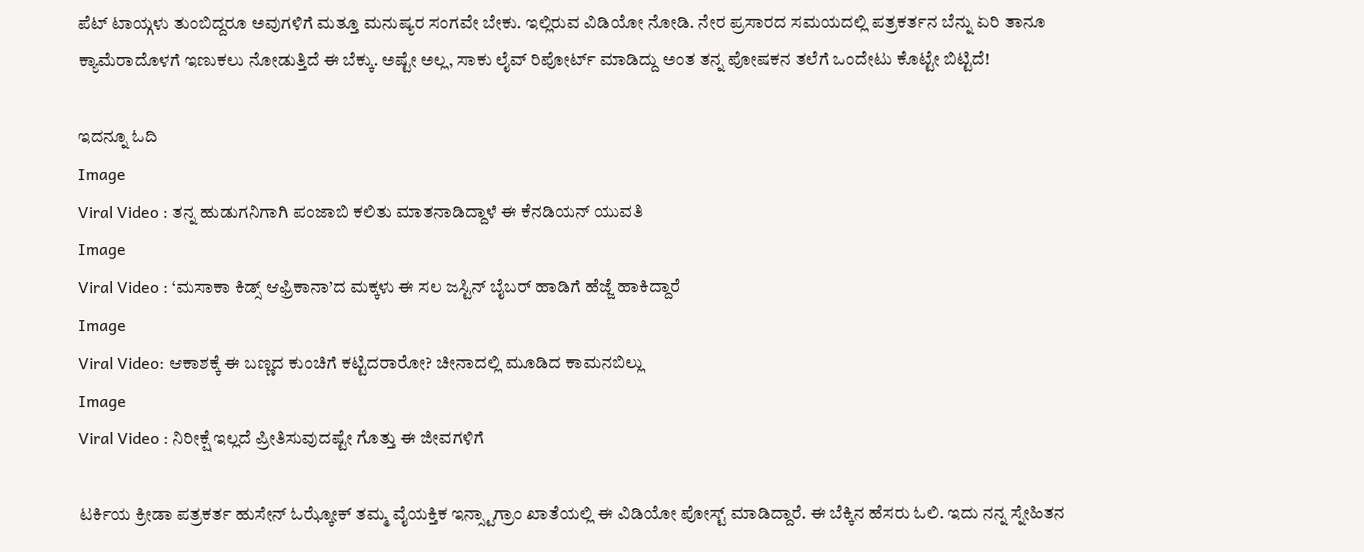ಪೆಟ್ ಟಾಯ್ಗಳು ತುಂಬಿದ್ದರೂ ಅವುಗಳಿಗೆ ಮತ್ತೂ ಮನುಷ್ಯರ ಸಂಗವೇ ಬೇಕು. ಇಲ್ಲಿರುವ ವಿಡಿಯೋ ನೋಡಿ. ನೇರ ಪ್ರಸಾರದ ಸಮಯದಲ್ಲಿ ಪತ್ರಕರ್ತನ ಬೆನ್ನು ಏರಿ ತಾನೂ ಕ್ಯಾಮೆರಾದೊಳಗೆ ಇಣುಕಲು ನೋಡುತ್ತಿದೆ ಈ ಬೆಕ್ಕು. ಅಷ್ಟೇ ಅಲ್ಲ, ಸಾಕು ಲೈವ್ ರಿಪೋರ್ಟ್ ಮಾಡಿದ್ದು ಅಂತ ತನ್ನ ಪೋಷಕನ ತಲೆಗೆ ಒಂದೇಟು ಕೊಟ್ಟೇ ಬಿಟ್ಟಿದೆ!

ಇದನ್ನೂ ಓದಿ
Image
Viral Video : ತನ್ನ ಹುಡುಗನಿಗಾಗಿ ಪಂಜಾಬಿ ಕಲಿತು ಮಾತನಾಡಿದ್ದಾಳೆ ಈ ಕೆನಡಿಯನ್ ಯುವತಿ
Image
Viral Video : ‘ಮಸಾಕಾ ಕಿಡ್ಸ್ ಆಫ್ರಿಕಾನಾ’ದ ಮಕ್ಕಳು ಈ ಸಲ ಜಸ್ಟಿನ್ ಬೈಬರ್ ಹಾಡಿಗೆ ಹೆಜ್ಜೆ ಹಾಕಿದ್ದಾರೆ
Image
Viral Video: ಆಕಾಶಕ್ಕೆ ಈ ಬಣ್ಣದ ಕುಂಚಿಗೆ ಕಟ್ಟಿದರಾರೋ? ಚೀನಾದಲ್ಲಿ ಮೂಡಿದ ಕಾಮನಬಿಲ್ಲು
Image
Viral Video : ನಿರೀಕ್ಷೆ ಇಲ್ಲದೆ ಪ್ರೀತಿಸುವುದಷ್ಟೇ ಗೊತ್ತು ಈ ಜೀವಗಳಿಗೆ

ಟರ್ಕಿಯ ಕ್ರೀಡಾ ಪತ್ರಕರ್ತ ಹುಸೇನ್ ಓಝ್ಕೋಕ್ ತಮ್ಮ ವೈಯಕ್ತಿಕ ಇನ್ಸ್ಟಾಗ್ರಾಂ ಖಾತೆಯಲ್ಲಿ ಈ ವಿಡಿಯೋ ಪೋಸ್ಟ್ ಮಾಡಿದ್ದಾರೆ. ಈ ಬೆಕ್ಕಿನ ಹೆಸರು ಓಲಿ. ಇದು ನನ್ನ ಸ್ನೇಹಿತನ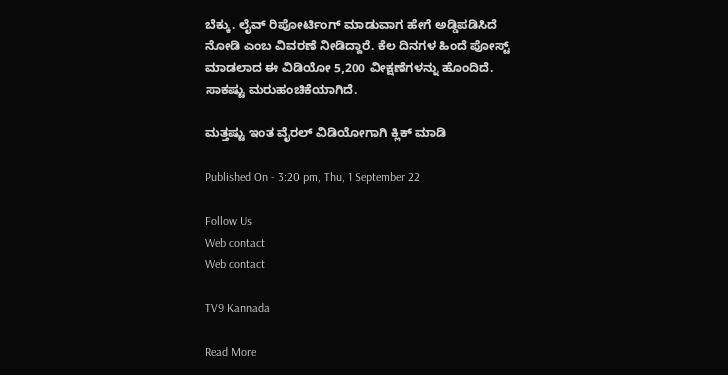ಬೆಕ್ಕು. ಲೈವ್ ರಿಪೋರ್ಟಿಂಗ್ ಮಾಡುವಾಗ ಹೇಗೆ ಅಡ್ಡಿಪಡಿಸಿದೆ ನೋಡಿ ಎಂಬ ವಿವರಣೆ ನೀಡಿದ್ದಾರೆ. ಕೆಲ ದಿನಗಳ ಹಿಂದೆ ಪೋಸ್ಟ್ ಮಾಡಲಾದ ಈ ವಿಡಿಯೋ 5,200 ವೀಕ್ಷಣೆಗಳನ್ನು ಹೊಂದಿದೆ. ಸಾಕಷ್ಟು ಮರುಹಂಚಿಕೆಯಾಗಿದೆ.

ಮತ್ತಷ್ಟು ಇಂತ ವೈರಲ್ ವಿಡಿಯೋಗಾಗಿ ಕ್ಲಿಕ್ ಮಾಡಿ

Published On - 3:20 pm, Thu, 1 September 22

Follow Us
Web contact
Web contact

TV9 Kannada

Read More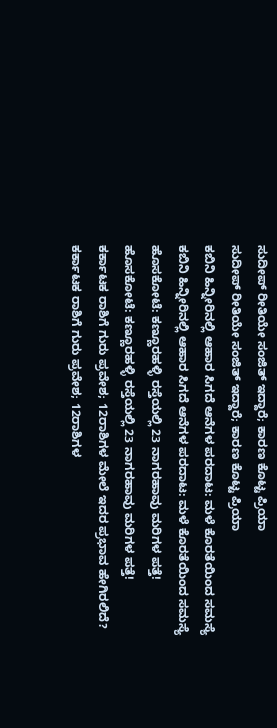ಸುದೀಪ್ ರೀತಿಯೇ ಸಂಜಿತ್ ಇದ್ದಾರೆ; ಕಾರಣ ಕೊಟ್ಟ ಪ್ರಿಯಾ
ಸುದೀಪ್ ರೀತಿಯೇ ಸಂಜಿತ್ ಇದ್ದಾರೆ; ಕಾರಣ ಕೊಟ್ಟ ಪ್ರಿಯಾ
ಕಬಿನಿ ಹಿನ್ನೀರಿನಲ್ಲಿ ಆಹಾರ ಸಿಗದೆ ಆನೆಗಳ ಪರದಾಟ: ಮಳೆ ಕೊರತೆಯಿಂದ ಸಮಸ್ಯೆ
ಕಬಿನಿ ಹಿನ್ನೀರಿನಲ್ಲಿ ಆಹಾರ ಸಿಗದೆ ಆನೆಗಳ ಪರದಾಟ: ಮಳೆ ಕೊರತೆಯಿಂದ ಸಮಸ್ಯೆ
ಹೊಸಕೋಟೆ: ಕಣ್ಣೂರಹಳ್ಳಿ ರಸ್ತೆಯಲ್ಲಿ 23 ನಾಗರಹಾವು ಮರಿಗಳ ಪತ್ತೆ!
ಹೊಸಕೋಟೆ: ಕಣ್ಣೂರಹಳ್ಳಿ ರಸ್ತೆಯಲ್ಲಿ 23 ನಾಗರಹಾವು ಮರಿಗಳ ಪತ್ತೆ!
ಕರ್ಕಾಟಕ ರಾಶಿಗೆ ಗುರು ಪ್ರವೇಶ; 12ರಾಶಿಗಳ ಮೇಲೆ ಇದರ ಪ್ರಭಾವ ಹೇಗಿರಲಿದೆ?
ಕರ್ಕಾಟಕ ರಾಶಿಗೆ ಗುರು ಪ್ರವೇಶ; 12ರಾಶಿಗಳ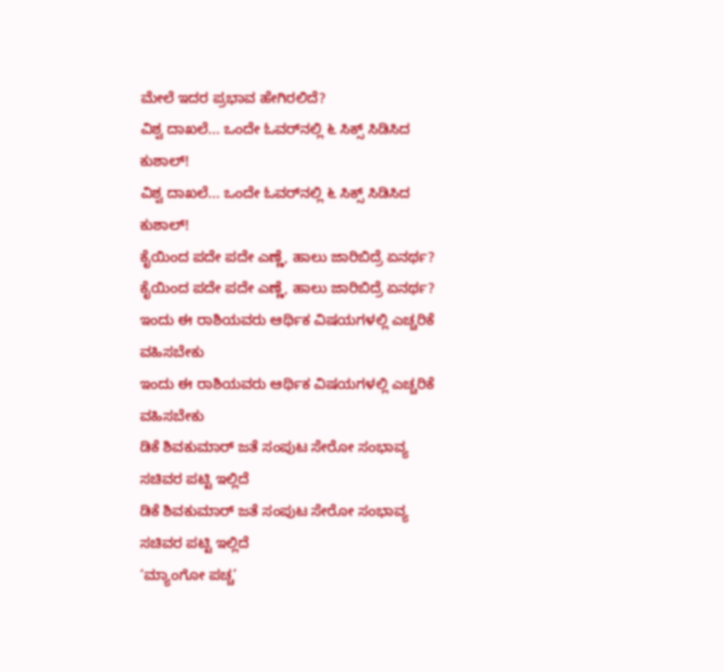ಮೇಲೆ ಇದರ ಪ್ರಭಾವ ಹೇಗಿರಲಿದೆ?
ವಿಶ್ವ ದಾಖಲೆ... ಒಂದೇ ಓವರ್‌ನಲ್ಲಿ ೬ ಸಿಕ್ಸ್ ಸಿಡಿಸಿದ ಕುಶಾಲ್!
ವಿಶ್ವ ದಾಖಲೆ... ಒಂದೇ ಓವರ್‌ನಲ್ಲಿ ೬ ಸಿಕ್ಸ್ ಸಿಡಿಸಿದ ಕುಶಾಲ್!
ಕೈಯಿಂದ ಪದೇ ಪದೇ ಎಣ್ಣೆ, ಹಾಲು ಜಾರಿಬಿದ್ರೆ ಏನರ್ಥ?
ಕೈಯಿಂದ ಪದೇ ಪದೇ ಎಣ್ಣೆ, ಹಾಲು ಜಾರಿಬಿದ್ರೆ ಏನರ್ಥ?
ಇಂದು ಈ ರಾಶಿಯವರು ಆರ್ಥಿಕ ವಿಷಯಗಳಲ್ಲಿ ಎಚ್ಚರಿಕೆ ವಹಿಸಬೇಕು
ಇಂದು ಈ ರಾಶಿಯವರು ಆರ್ಥಿಕ ವಿಷಯಗಳಲ್ಲಿ ಎಚ್ಚರಿಕೆ ವಹಿಸಬೇಕು
ಡಿಕೆ ಶಿವಕುಮಾರ್ ಜತೆ ಸಂಪುಟ ಸೇರೋ ಸಂಭಾವ್ಯ ಸಚಿವರ ಪಟ್ಟಿ ಇಲ್ಲಿದೆ
ಡಿಕೆ ಶಿವಕುಮಾರ್ ಜತೆ ಸಂಪುಟ ಸೇರೋ ಸಂಭಾವ್ಯ ಸಚಿವರ ಪಟ್ಟಿ ಇಲ್ಲಿದೆ
‘ಮ್ಯಾಂಗೋ ಪಚ್ಚ’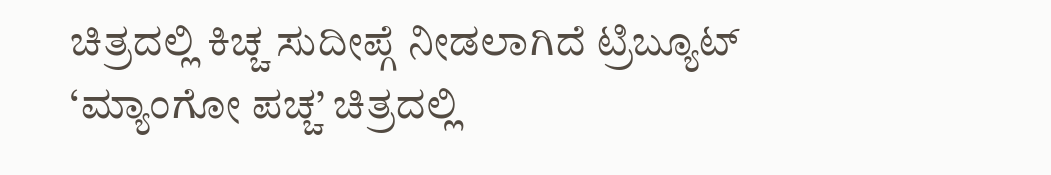ಚಿತ್ರದಲ್ಲಿ ಕಿಚ್ಚ ಸುದೀಪ್ಗೆ ನೀಡಲಾಗಿದೆ ಟ್ರಿಬ್ಯೂಟ್
‘ಮ್ಯಾಂಗೋ ಪಚ್ಚ’ ಚಿತ್ರದಲ್ಲಿ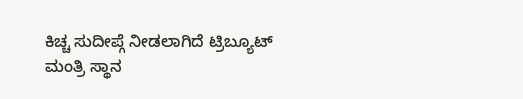ಕಿಚ್ಚ ಸುದೀಪ್ಗೆ ನೀಡಲಾಗಿದೆ ಟ್ರಿಬ್ಯೂಟ್
ಮಂತ್ರಿ ಸ್ಥಾನ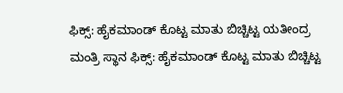ಫಿಕ್ಸ್: ಹೈಕಮಾಂಡ್ ಕೊಟ್ಟ ಮಾತು ಬಿಚ್ಚಿಟ್ಟ ಯತೀಂದ್ರ
ಮಂತ್ರಿ ಸ್ಥಾನ ಫಿಕ್ಸ್: ಹೈಕಮಾಂಡ್ ಕೊಟ್ಟ ಮಾತು ಬಿಚ್ಚಿಟ್ಟ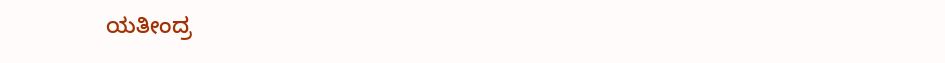ಯತೀಂದ್ರ